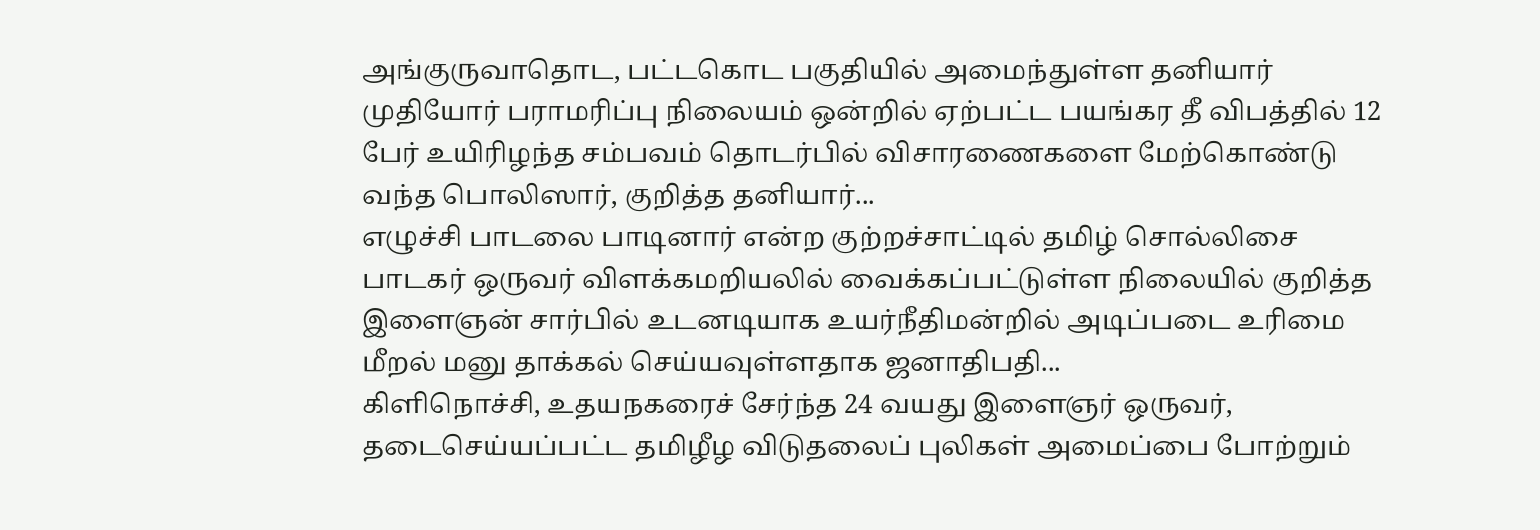அங்குருவாதொட, பட்டகொட பகுதியில் அமைந்துள்ள தனியார் முதியோர் பராமரிப்பு நிலையம் ஒன்றில் ஏற்பட்ட பயங்கர தீ விபத்தில் 12 பேர் உயிரிழந்த சம்பவம் தொடர்பில் விசாரணைகளை மேற்கொண்டு வந்த பொலிஸார், குறித்த தனியார்...
எழுச்சி பாடலை பாடினார் என்ற குற்றச்சாட்டில் தமிழ் சொல்லிசை பாடகர் ஒருவர் விளக்கமறியலில் வைக்கப்பட்டுள்ள நிலையில் குறித்த இளைஞன் சார்பில் உடனடியாக உயர்நீதிமன்றில் அடிப்படை உரிமை மீறல் மனு தாக்கல் செய்யவுள்ளதாக ஜனாதிபதி...
கிளிநொச்சி, உதயநகரைச் சேர்ந்த 24 வயது இளைஞர் ஒருவர், தடைசெய்யப்பட்ட தமிழீழ விடுதலைப் புலிகள் அமைப்பை போற்றும்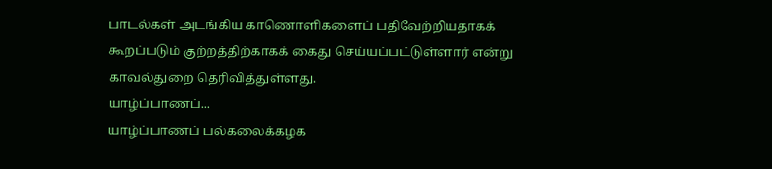பாடல்கள் அடங்கிய காணொளிகளைப் பதிவேற்றியதாகக் கூறப்படும் குற்றத்திற்காகக் கைது செய்யப்பட்டுள்ளார் என்று காவல்துறை தெரிவித்துள்ளது.
யாழ்ப்பாணப்...
யாழ்ப்பாணப் பல்கலைக்கழக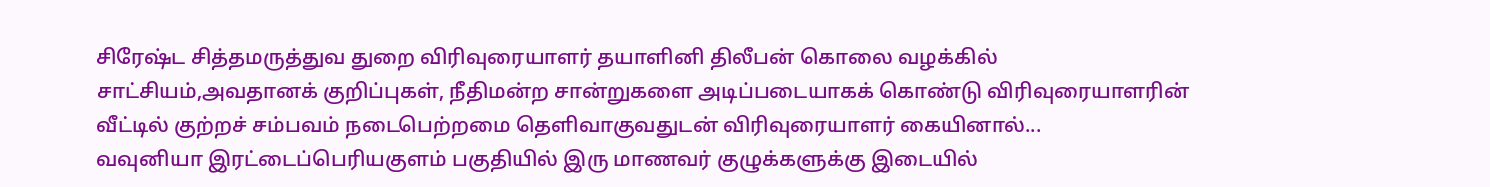சிரேஷ்ட சித்தமருத்துவ துறை விரிவுரையாளர் தயாளினி திலீபன் கொலை வழக்கில் சாட்சியம்,அவதானக் குறிப்புகள், நீதிமன்ற சான்றுகளை அடிப்படையாகக் கொண்டு விரிவுரையாளரின் வீட்டில் குற்றச் சம்பவம் நடைபெற்றமை தெளிவாகுவதுடன் விரிவுரையாளர் கையினால்...
வவுனியா இரட்டைப்பெரியகுளம் பகுதியில் இரு மாணவர் குழுக்களுக்கு இடையில்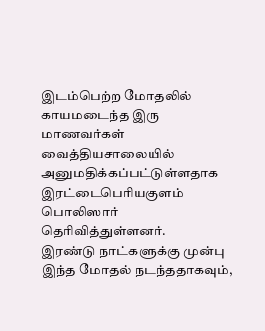இடம்பெற்ற மோதலில் காயமடைந்த இரு மாணவர்கள் வைத்தியசாலையில் அனுமதிக்கப்பட்டுள்ளதாக இரட்டைபெரியகுளம் பொலிஸார் தெரிவித்துள்ளனர்.
இரண்டு நாட்களுக்கு முன்பு இந்த மோதல் நடந்ததாகவும்,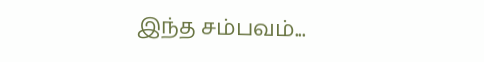இந்த சம்பவம்...